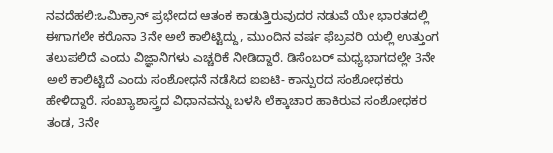ನವದೆಹಲಿ:ಒಮಿಕ್ರಾನ್ ಪ್ರಭೇದದ ಆತಂಕ ಕಾಡುತ್ತಿರುವುದರ ನಡುವೆ ಯೇ ಭಾರತದಲ್ಲಿ ಈಗಾಗಲೇ ಕರೊನಾ 3ನೇ ಅಲೆ ಕಾಲಿಟ್ಟಿದ್ದು, ಮುಂದಿನ ವರ್ಷ ಫೆಬ್ರವರಿ ಯಲ್ಲಿ ಉತ್ತುಂಗ ತಲುಪಲಿದೆ ಎಂದು ವಿಜ್ಞಾನಿಗಳು ಎಚ್ಚರಿಕೆ ನೀಡಿದ್ದಾರೆ. ಡಿಸೆಂಬರ್ ಮಧ್ಯಭಾಗದಲ್ಲೇ 3ನೇ ಅಲೆ ಕಾಲಿಟ್ಟಿದೆ ಎಂದು ಸಂಶೋಧನೆ ನಡೆಸಿದ ಐಐಟಿ- ಕಾನ್ಪುರದ ಸಂಶೋಧಕರು ಹೇಳಿದ್ದಾರೆ. ಸಂಖ್ಯಾಶಾಸ್ತ್ರದ ವಿಧಾನವನ್ನು ಬಳಸಿ ಲೆಕ್ಕಾಚಾರ ಹಾಕಿರುವ ಸಂಶೋಧಕರ ತಂಡ, 3ನೇ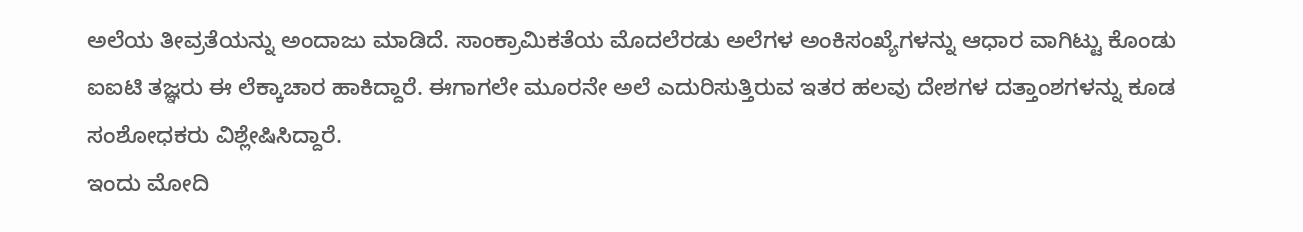ಅಲೆಯ ತೀವ್ರತೆಯನ್ನು ಅಂದಾಜು ಮಾಡಿದೆ. ಸಾಂಕ್ರಾಮಿಕತೆಯ ಮೊದಲೆರಡು ಅಲೆಗಳ ಅಂಕಿಸಂಖ್ಯೆಗಳನ್ನು ಆಧಾರ ವಾಗಿಟ್ಟು ಕೊಂಡು ಐಐಟಿ ತಜ್ಞರು ಈ ಲೆಕ್ಕಾಚಾರ ಹಾಕಿದ್ದಾರೆ. ಈಗಾಗಲೇ ಮೂರನೇ ಅಲೆ ಎದುರಿಸುತ್ತಿರುವ ಇತರ ಹಲವು ದೇಶಗಳ ದತ್ತಾಂಶಗಳನ್ನು ಕೂಡ ಸಂಶೋಧಕರು ವಿಶ್ಲೇಷಿಸಿದ್ದಾರೆ.
ಇಂದು ಮೋದಿ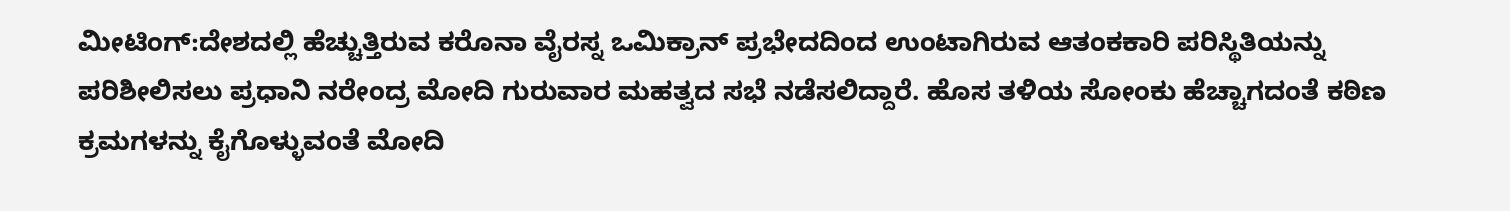ಮೀಟಿಂಗ್:ದೇಶದಲ್ಲಿ ಹೆಚ್ಚುತ್ತಿರುವ ಕರೊನಾ ವೈರಸ್ನ ಒಮಿಕ್ರಾನ್ ಪ್ರಭೇದದಿಂದ ಉಂಟಾಗಿರುವ ಆತಂಕಕಾರಿ ಪರಿಸ್ಥಿತಿಯನ್ನು ಪರಿಶೀಲಿಸಲು ಪ್ರಧಾನಿ ನರೇಂದ್ರ ಮೋದಿ ಗುರುವಾರ ಮಹತ್ವದ ಸಭೆ ನಡೆಸಲಿದ್ದಾರೆ. ಹೊಸ ತಳಿಯ ಸೋಂಕು ಹೆಚ್ಚಾಗದಂತೆ ಕಠಿಣ ಕ್ರಮಗಳನ್ನು ಕೈಗೊಳ್ಳುವಂತೆ ಮೋದಿ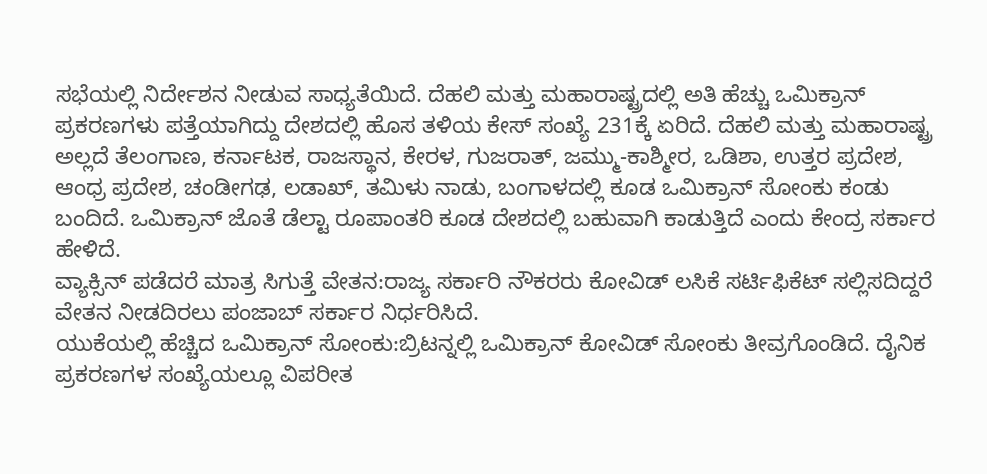ಸಭೆಯಲ್ಲಿ ನಿರ್ದೇಶನ ನೀಡುವ ಸಾಧ್ಯತೆಯಿದೆ. ದೆಹಲಿ ಮತ್ತು ಮಹಾರಾಷ್ಟ್ರದಲ್ಲಿ ಅತಿ ಹೆಚ್ಚು ಒಮಿಕ್ರಾನ್ ಪ್ರಕರಣಗಳು ಪತ್ತೆಯಾಗಿದ್ದು ದೇಶದಲ್ಲಿ ಹೊಸ ತಳಿಯ ಕೇಸ್ ಸಂಖ್ಯೆ 231ಕ್ಕೆ ಏರಿದೆ. ದೆಹಲಿ ಮತ್ತು ಮಹಾರಾಷ್ಟ್ರ ಅಲ್ಲದೆ ತೆಲಂಗಾಣ, ಕರ್ನಾಟಕ, ರಾಜಸ್ಥಾನ, ಕೇರಳ, ಗುಜರಾತ್, ಜಮ್ಮು-ಕಾಶ್ಮೀರ, ಒಡಿಶಾ, ಉತ್ತರ ಪ್ರದೇಶ, ಆಂಧ್ರ ಪ್ರದೇಶ, ಚಂಡೀಗಢ, ಲಡಾಖ್, ತಮಿಳು ನಾಡು, ಬಂಗಾಳದಲ್ಲಿ ಕೂಡ ಒಮಿಕ್ರಾನ್ ಸೋಂಕು ಕಂಡು ಬಂದಿದೆ. ಒಮಿಕ್ರಾನ್ ಜೊತೆ ಡೆಲ್ಟಾ ರೂಪಾಂತರಿ ಕೂಡ ದೇಶದಲ್ಲಿ ಬಹುವಾಗಿ ಕಾಡುತ್ತಿದೆ ಎಂದು ಕೇಂದ್ರ ಸರ್ಕಾರ ಹೇಳಿದೆ.
ವ್ಯಾಕ್ಸಿನ್ ಪಡೆದರೆ ಮಾತ್ರ ಸಿಗುತ್ತೆ ವೇತನ:ರಾಜ್ಯ ಸರ್ಕಾರಿ ನೌಕರರು ಕೋವಿಡ್ ಲಸಿಕೆ ಸರ್ಟಿಫಿಕೆಟ್ ಸಲ್ಲಿಸದಿದ್ದರೆ ವೇತನ ನೀಡದಿರಲು ಪಂಜಾಬ್ ಸರ್ಕಾರ ನಿರ್ಧರಿಸಿದೆ.
ಯುಕೆಯಲ್ಲಿ ಹೆಚ್ಚಿದ ಒಮಿಕ್ರಾನ್ ಸೋಂಕು:ಬ್ರಿಟನ್ನಲ್ಲಿ ಒಮಿಕ್ರಾನ್ ಕೋವಿಡ್ ಸೋಂಕು ತೀವ್ರಗೊಂಡಿದೆ. ದೈನಿಕ ಪ್ರಕರಣಗಳ ಸಂಖ್ಯೆಯಲ್ಲೂ ವಿಪರೀತ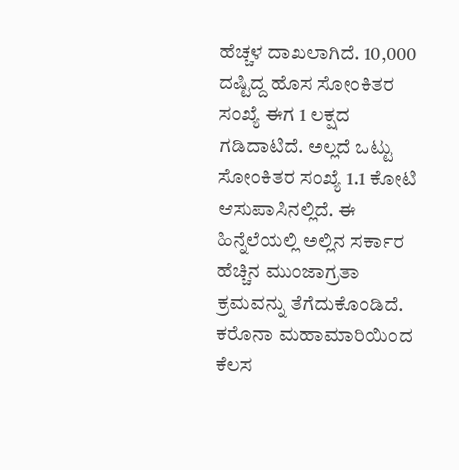ಹೆಚ್ಚಳ ದಾಖಲಾಗಿದೆ. 10,000 ದಷ್ಟಿದ್ದ ಹೊಸ ಸೋಂಕಿತರ ಸಂಖ್ಯೆ ಈಗ 1 ಲಕ್ಷದ ಗಡಿದಾಟಿದೆ. ಅಲ್ಲದೆ ಒಟ್ಟು ಸೋಂಕಿತರ ಸಂಖ್ಯೆ 1.1 ಕೋಟಿ ಆಸುಪಾಸಿನಲ್ಲಿದೆ. ಈ ಹಿನ್ನೆಲೆಯಲ್ಲಿ ಅಲ್ಲಿನ ಸರ್ಕಾರ ಹೆಚ್ಚಿನ ಮುಂಜಾಗ್ರತಾ ಕ್ರಮವನ್ನು ತೆಗೆದುಕೊಂಡಿದೆ.
ಕರೊನಾ ಮಹಾಮಾರಿಯಿಂದ ಕೆಲಸ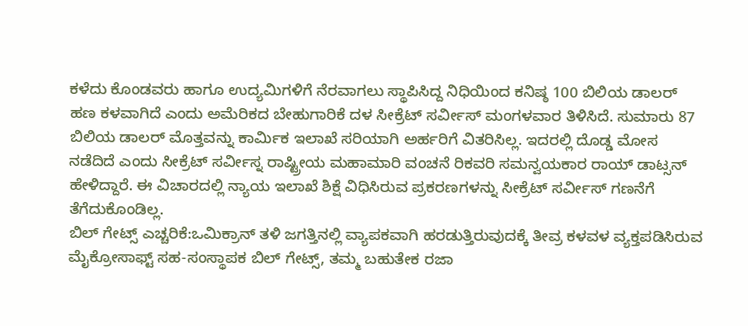ಕಳೆದು ಕೊಂಡವರು ಹಾಗೂ ಉದ್ಯಮಿಗಳಿಗೆ ನೆರವಾಗಲು ಸ್ಥಾಪಿಸಿದ್ದ ನಿಧಿಯಿಂದ ಕನಿಷ್ಠ 100 ಬಿಲಿಯ ಡಾಲರ್ ಹಣ ಕಳವಾಗಿದೆ ಎಂದು ಅಮೆರಿಕದ ಬೇಹುಗಾರಿಕೆ ದಳ ಸೀಕ್ರೆಟ್ ಸರ್ವೀಸ್ ಮಂಗಳವಾರ ತಿಳಿಸಿದೆ. ಸುಮಾರು 87 ಬಿಲಿಯ ಡಾಲರ್ ಮೊತ್ತವನ್ನು ಕಾರ್ವಿುಕ ಇಲಾಖೆ ಸರಿಯಾಗಿ ಅರ್ಹರಿಗೆ ವಿತರಿಸಿಲ್ಲ. ಇದರಲ್ಲಿ ದೊಡ್ಡ ಮೋಸ ನಡೆದಿದೆ ಎಂದು ಸೀಕ್ರೆಟ್ ಸರ್ವೀಸ್ನ ರಾಷ್ಟ್ರೀಯ ಮಹಾಮಾರಿ ವಂಚನೆ ರಿಕವರಿ ಸಮನ್ವಯಕಾರ ರಾಯ್ ಡಾಟ್ಸನ್ ಹೇಳಿದ್ದಾರೆ. ಈ ವಿಚಾರದಲ್ಲಿ ನ್ಯಾಯ ಇಲಾಖೆ ಶಿಕ್ಷೆ ವಿಧಿಸಿರುವ ಪ್ರಕರಣಗಳನ್ನು ಸೀಕ್ರೆಟ್ ಸರ್ವೀಸ್ ಗಣನೆಗೆ ತೆಗೆದುಕೊಂಡಿಲ್ಲ.
ಬಿಲ್ ಗೇಟ್ಸ್ ಎಚ್ಚರಿಕೆ:ಒಮಿಕ್ರಾನ್ ತಳಿ ಜಗತ್ತಿನಲ್ಲಿ ವ್ಯಾಪಕವಾಗಿ ಹರಡುತ್ತಿರುವುದಕ್ಕೆ ತೀವ್ರ ಕಳವಳ ವ್ಯಕ್ತಪಡಿಸಿರುವ ಮೈಕ್ರೋಸಾಫ್ಟ್ ಸಹ-ಸಂಸ್ಥಾಪಕ ಬಿಲ್ ಗೇಟ್ಸ್, ತಮ್ಮ ಬಹುತೇಕ ರಜಾ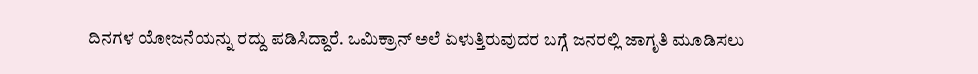ದಿನಗಳ ಯೋಜನೆಯನ್ನು ರದ್ದು ಪಡಿಸಿದ್ದಾರೆ. ಒಮಿಕ್ರಾನ್ ಅಲೆ ಏಳುತ್ತಿರುವುದರ ಬಗ್ಗೆ ಜನರಲ್ಲಿ ಜಾಗೃತಿ ಮೂಡಿಸಲು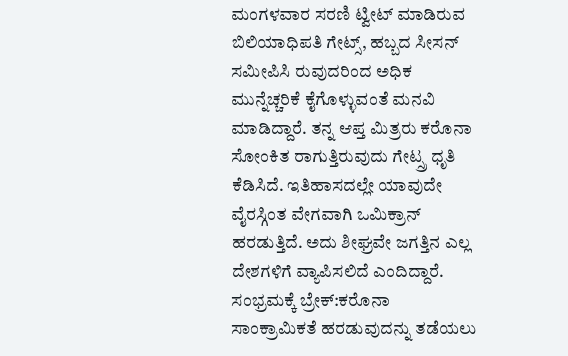ಮಂಗಳವಾರ ಸರಣಿ ಟ್ವೀಟ್ ಮಾಡಿರುವ ಬಿಲಿಯಾಧಿಪತಿ ಗೇಟ್ಸ್, ಹಬ್ಬದ ಸೀಸನ್ ಸಮೀಪಿಸಿ ರುವುದರಿಂದ ಅಧಿಕ ಮುನ್ನೆಚ್ಚರಿಕೆ ಕೈಗೊಳ್ಳುವಂತೆ ಮನವಿ ಮಾಡಿದ್ದಾರೆ. ತನ್ನ ಆಪ್ತ ಮಿತ್ರರು ಕರೊನಾ ಸೋಂಕಿತ ರಾಗುತ್ತಿರುವುದು ಗೇಟ್ಸ್ರ ಧೃತಿ ಕೆಡಿಸಿದೆ. ಇತಿಹಾಸದಲ್ಲೇ ಯಾವುದೇ ವೈರಸ್ಗಿಂತ ವೇಗವಾಗಿ ಒಮಿಕ್ರಾನ್ ಹರಡುತ್ತಿದೆ. ಅದು ಶೀಘ್ರವೇ ಜಗತ್ತಿನ ಎಲ್ಲ ದೇಶಗಳಿಗೆ ವ್ಯಾಪಿಸಲಿದೆ ಎಂದಿದ್ದಾರೆ.
ಸಂಭ್ರಮಕ್ಕೆ ಬ್ರೇಕ್:ಕರೊನಾ ಸಾಂಕ್ರಾಮಿಕತೆ ಹರಡುವುದನ್ನು ತಡೆಯಲು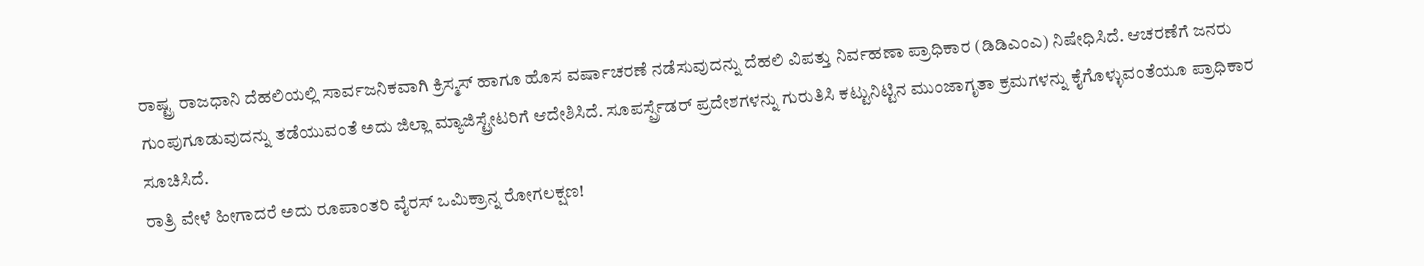ರಾಷ್ಟ್ರ ರಾಜಧಾನಿ ದೆಹಲಿಯಲ್ಲಿ ಸಾರ್ವಜನಿಕವಾಗಿ ಕ್ರಿಸ್ಮಸ್ ಹಾಗೂ ಹೊಸ ವರ್ಷಾಚರಣೆ ನಡೆಸುವುದನ್ನು ದೆಹಲಿ ವಿಪತ್ತು ನಿರ್ವಹಣಾ ಪ್ರಾಧಿಕಾರ (ಡಿಡಿಎಂಎ) ನಿಷೇಧಿಸಿದೆ. ಆಚರಣೆಗೆ ಜನರು ಗುಂಪುಗೂಡುವುದನ್ನು ತಡೆಯುವಂತೆ ಅದು ಜಿಲ್ಲಾ ಮ್ಯಾಜಿಸ್ಟ್ರೇಟರಿಗೆ ಆದೇಶಿಸಿದೆ. ಸೂಪರ್ಸ್ಪ್ರೆಡರ್ ಪ್ರದೇಶಗಳನ್ನು ಗುರುತಿಸಿ ಕಟ್ಟುನಿಟ್ಟಿನ ಮುಂಜಾಗೃತಾ ಕ್ರಮಗಳನ್ನು ಕೈಗೊಳ್ಳುವಂತೆಯೂ ಪ್ರಾಧಿಕಾರ ಸೂಚಿಸಿದೆ.
ರಾತ್ರಿ ವೇಳೆ ಹೀಗಾದರೆ ಅದು ರೂಪಾಂತರಿ ವೈರಸ್ ಒಮಿಕ್ರಾನ್ನ ರೋಗಲಕ್ಷಣ!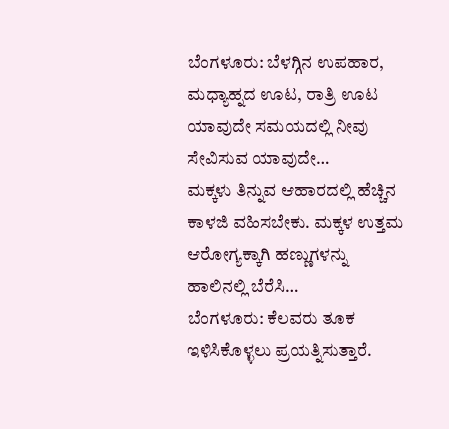ಬೆಂಗಳೂರು: ಬೆಳಗ್ಗಿನ ಉಪಹಾರ, ಮಧ್ಯಾಹ್ನದ ಊಟ, ರಾತ್ರಿ ಊಟ ಯಾವುದೇ ಸಮಯದಲ್ಲಿ ನೀವು ಸೇವಿಸುವ ಯಾವುದೇ…
ಮಕ್ಕಳು ತಿನ್ನುವ ಆಹಾರದಲ್ಲಿ ಹೆಚ್ಚಿನ ಕಾಳಜಿ ವಹಿಸಬೇಕು. ಮಕ್ಕಳ ಉತ್ತಮ ಆರೋಗ್ಯಕ್ಕಾಗಿ ಹಣ್ಣುಗಳನ್ನು ಹಾಲಿನಲ್ಲಿ ಬೆರೆಸಿ…
ಬೆಂಗಳೂರು: ಕೆಲವರು ತೂಕ ಇಳಿಸಿಕೊಳ್ಳಲು ಪ್ರಯತ್ನಿಸುತ್ತಾರೆ.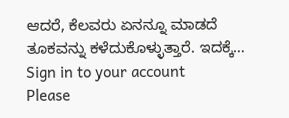ಆದರೆ, ಕೆಲವರು ಏನನ್ನೂ ಮಾಡದೆ ತೂಕವನ್ನು ಕಳೆದುಕೊಳ್ಳುತ್ತಾರೆ. ಇದಕ್ಕೆ…
Sign in to your account
Please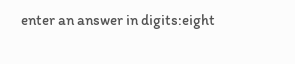enter an answer in digits:eight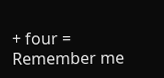+ four =
Remember me